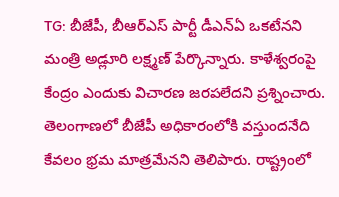TG: బీజేపీ, బీఆర్ఎస్ పార్టీ డీఎన్ఏ ఒకటేనని మంత్రి అడ్లూరి లక్ష్మణ్ పేర్కొన్నారు. కాళేశ్వరంపై కేంద్రం ఎందుకు విచారణ జరపలేదని ప్రశ్నించారు. తెలంగాణలో బీజేపీ అధికారంలోకి వస్తుందనేది కేవలం భ్రమ మాత్రమేనని తెలిపారు. రాష్ట్రంలో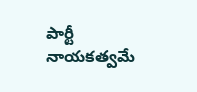పార్టీ నాయకత్వమే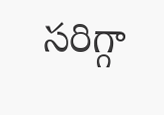సరిగ్గా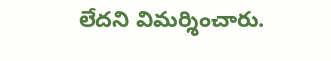లేదని విమర్శించారు.